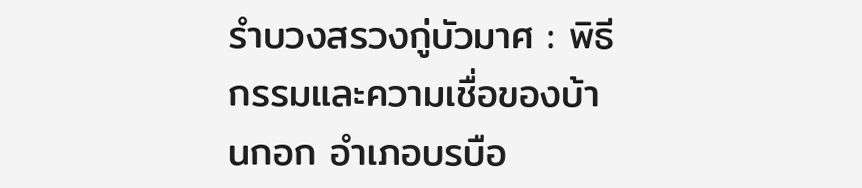รำบวงสรวงกู่บัวมาศ : พิธีกรรมและความเชื่อของบ้านกอก อำเภอบรบือ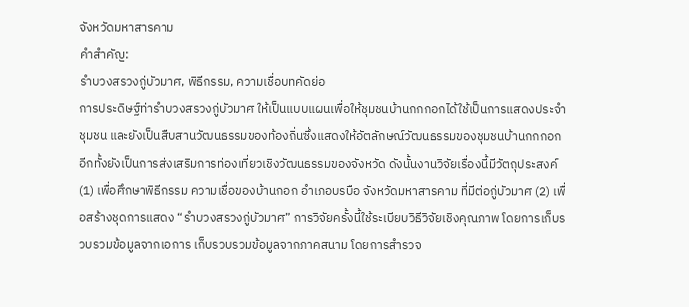จังหวัดมหาสารคาม
คำสำคัญ:
รำบวงสรวงกู่บัวมาศ, พิธีกรรม, ความเชื่อบทคัดย่อ
การประดิษฐ์ท่ารำบวงสรวงกู่บัวมาศ ให้เป็นแบบแผนเพื่อให้ชุมชนบ้านกกกอกได้ใช้เป็นการแสดงประจำชุมชน และยังเป็นสืบสานวัฒนธรรมของท้องถิ่นซึ่งแสดงให้อัตลักษณ์วัฒนธรรมของชุมชนบ้านกกกอก อีกทั้งยังเป็นการส่งเสริมการท่องเที่ยวเชิงวัฒนธรรมของจังหวัด ดังนั้นงานวิจัยเรื่องนี้มีวัตถุประสงค์ (1) เพื่อศึกษาพิธีกรรม ความเชื่อของบ้านกอก อำเภอบรบือ จังหวัดมหาสารคาม ที่มีต่อกู่บัวมาศ (2) เพื่อสร้างชุดการแสดง “รำบวงสรวงกู่บัวมาศ” การวิจัยครั้งนี้ใช้ระเบียบวิธีวิจัยเชิงคุณภาพ โดยการเก็บรวบรวมข้อมูลจากเอการ เก็บรวบรวมข้อมูลจากภาคสนาม โดยการสำรวจ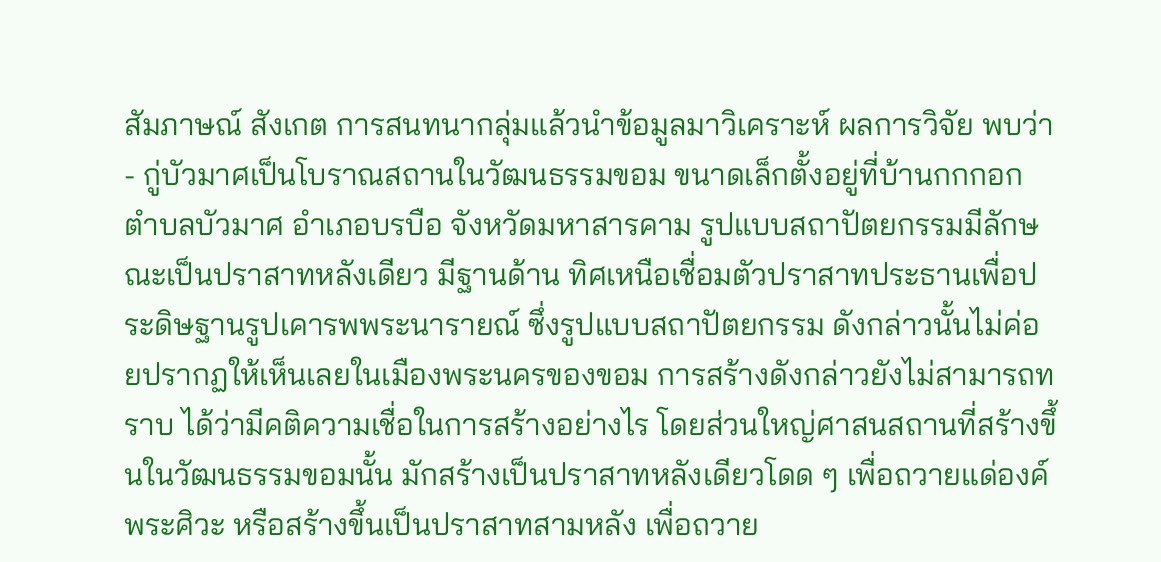สัมภาษณ์ สังเกต การสนทนากลุ่มแล้วนำข้อมูลมาวิเคราะห์ ผลการวิจัย พบว่า
- กู่บัวมาศเป็นโบราณสถานในวัฒนธรรมขอม ขนาดเล็กตั้งอยู่ที่บ้านกกกอก ตำบลบัวมาศ อำเภอบรบือ จังหวัดมหาสารคาม รูปแบบสถาปัตยกรรมมีลักษณะเป็นปราสาทหลังเดียว มีฐานด้าน ทิศเหนือเชื่อมตัวปราสาทประธานเพื่อประดิษฐานรูปเคารพพระนารายณ์ ซึ่งรูปแบบสถาปัตยกรรม ดังกล่าวนั้นไม่ค่อยปรากฏให้เห็นเลยในเมืองพระนครของขอม การสร้างดังกล่าวยังไม่สามารถทราบ ได้ว่ามีคติความเชื่อในการสร้างอย่างไร โดยส่วนใหญ่ศาสนสถานที่สร้างขึ้นในวัฒนธรรมขอมนั้น มักสร้างเป็นปราสาทหลังเดียวโดด ๆ เพื่อถวายแด่องค์พระศิวะ หรือสร้างขึ้นเป็นปราสาทสามหลัง เพื่อถวาย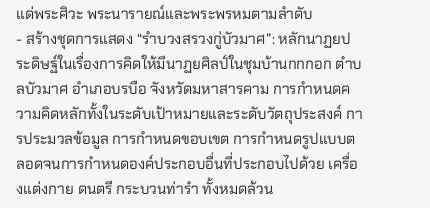แด่พระศิวะ พระนารายณ์และพระพรหมตามลำดับ
- สร้างชุดการแสดง “รำบวงสรวงกู่บัวมาศ”: หลักนาฏยประดิษฐ์ในเรื่องการคิดให้มีนาฏยศิลป์ในชุมบ้านกกกอก ตำบลบัวมาศ อำเภอบรบือ จังหวัดมหาสารคาม การกำหนดความคิดหลักทั้งในระดับเป้าหมายและระดับวัตถุประสงค์ การประมวลข้อมูล การกำหนดขอบเขต การกำหนดรูปแบบตลอดจนการกำหนดองค์ประกอบอื่นที่ประกอบไปด้วย เครื่องแต่งกาย ดนตรี กระบวนท่ารำ ทั้งหมดล้วน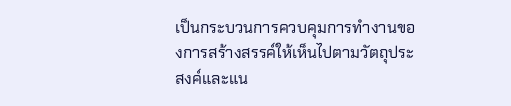เป็นกระบวนการควบคุมการทำงานของการสร้างสรรค์ให้เห็นไปตามวัตถุประสงค์และแน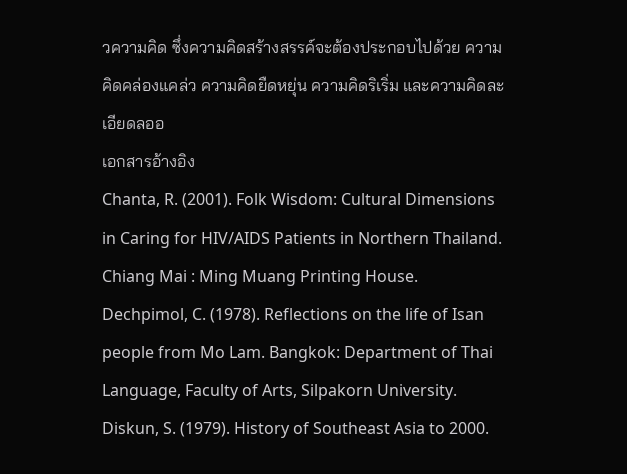วความคิด ซึ่งความคิดสร้างสรรค์จะต้องประกอบไปด้วย ความคิดคล่องแคล่ว ความคิดยืดหยุ่น ความคิดริเริ่ม และความคิดละเอียดลออ
เอกสารอ้างอิง
Chanta, R. (2001). Folk Wisdom: Cultural Dimensions in Caring for HIV/AIDS Patients in Northern Thailand. Chiang Mai : Ming Muang Printing House.
Dechpimol, C. (1978). Reflections on the life of Isan people from Mo Lam. Bangkok: Department of Thai Language, Faculty of Arts, Silpakorn University.
Diskun, S. (1979). History of Southeast Asia to 2000.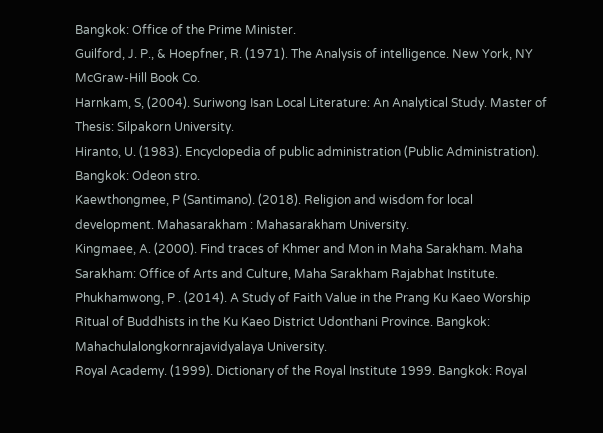Bangkok: Office of the Prime Minister.
Guilford, J. P., & Hoepfner, R. (1971). The Analysis of intelligence. New York, NY McGraw-Hill Book Co.
Harnkam, S, (2004). Suriwong Isan Local Literature: An Analytical Study. Master of Thesis: Silpakorn University.
Hiranto, U. (1983). Encyclopedia of public administration (Public Administration). Bangkok: Odeon stro.
Kaewthongmee, P (Santimano). (2018). Religion and wisdom for local development. Mahasarakham : Mahasarakham University.
Kingmaee, A. (2000). Find traces of Khmer and Mon in Maha Sarakham. Maha Sarakham: Office of Arts and Culture, Maha Sarakham Rajabhat Institute.
Phukhamwong, P . (2014). A Study of Faith Value in the Prang Ku Kaeo Worship Ritual of Buddhists in the Ku Kaeo District Udonthani Province. Bangkok: Mahachulalongkornrajavidyalaya University.
Royal Academy. (1999). Dictionary of the Royal Institute 1999. Bangkok: Royal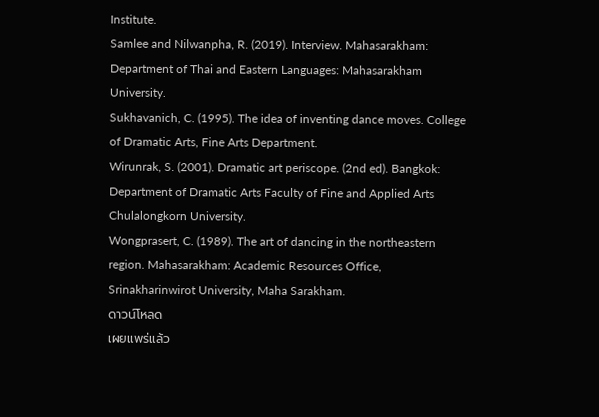Institute.
Samlee and Nilwanpha, R. (2019). Interview. Mahasarakham: Department of Thai and Eastern Languages: Mahasarakham University.
Sukhavanich, C. (1995). The idea of inventing dance moves. College of Dramatic Arts, Fine Arts Department.
Wirunrak, S. (2001). Dramatic art periscope. (2nd ed). Bangkok: Department of Dramatic Arts Faculty of Fine and Applied Arts Chulalongkorn University.
Wongprasert, C. (1989). The art of dancing in the northeastern region. Mahasarakham: Academic Resources Office, Srinakharinwirot University, Maha Sarakham.
ดาวน์โหลด
เผยแพร่แล้ว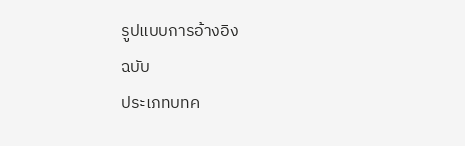รูปแบบการอ้างอิง
ฉบับ
ประเภทบทค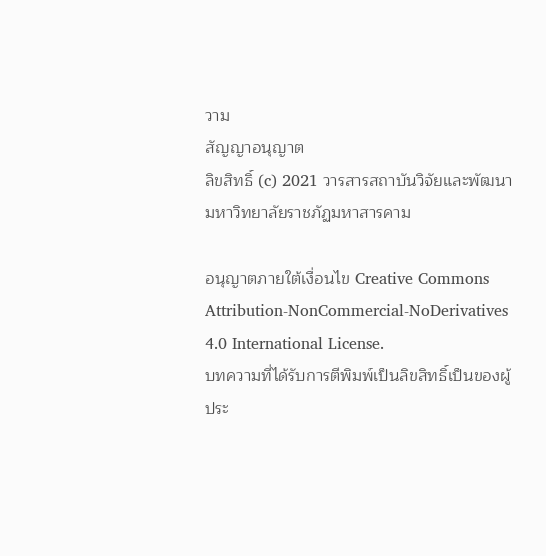วาม
สัญญาอนุญาต
ลิขสิทธิ์ (c) 2021 วารสารสถาบันวิจัยและพัฒนา มหาวิทยาลัยราชภัฏมหาสารคาม

อนุญาตภายใต้เงื่อนไข Creative Commons Attribution-NonCommercial-NoDerivatives 4.0 International License.
บทความที่ได้รับการตีพิมพ์เป็นลิขสิทธิ์เป็นของผู้ประ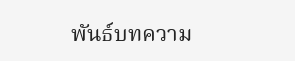พันธ์บทความ